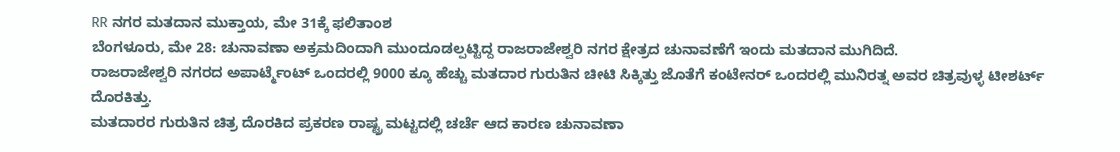RR ನಗರ ಮತದಾನ ಮುಕ್ತಾಯ, ಮೇ 31ಕ್ಕೆ ಫಲಿತಾಂಶ
ಬೆಂಗಳೂರು, ಮೇ 28: ಚುನಾವಣಾ ಅಕ್ರಮದಿಂದಾಗಿ ಮುಂದೂಡಲ್ಪಟ್ಟಿದ್ದ ರಾಜರಾಜೇಶ್ವರಿ ನಗರ ಕ್ಷೇತ್ರದ ಚುನಾವಣೆಗೆ ಇಂದು ಮತದಾನ ಮುಗಿದಿದೆ.
ರಾಜರಾಜೇಶ್ವರಿ ನಗರದ ಅಪಾರ್ಟ್ಮೆಂಟ್ ಒಂದರಲ್ಲಿ 9000 ಕ್ಕೂ ಹೆಚ್ಚು ಮತದಾರ ಗುರುತಿನ ಚೀಟಿ ಸಿಕ್ಕಿತ್ತು ಜೊತೆಗೆ ಕಂಟೇನರ್ ಒಂದರಲ್ಲಿ ಮುನಿರತ್ನ ಅವರ ಚಿತ್ರವುಳ್ಳ ಟೀಶರ್ಟ್ ದೊರಕಿತ್ತು.
ಮತದಾರರ ಗುರುತಿನ ಚಿತ್ರ ದೊರಕಿದ ಪ್ರಕರಣ ರಾಷ್ಟ್ರ ಮಟ್ಟದಲ್ಲಿ ಚರ್ಚೆ ಆದ ಕಾರಣ ಚುನಾವಣಾ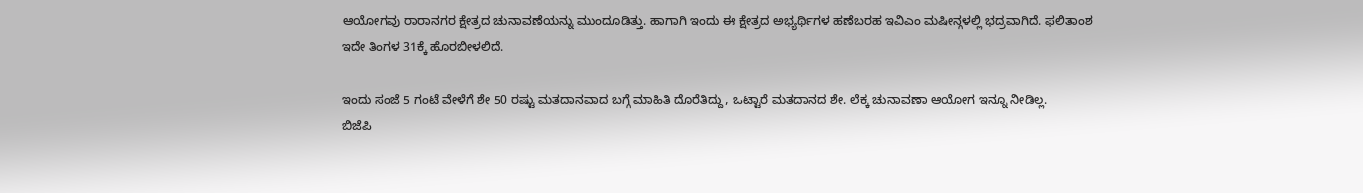ಆಯೋಗವು ರಾರಾನಗರ ಕ್ಷೇತ್ರದ ಚುನಾವಣೆಯನ್ನು ಮುಂದೂಡಿತ್ತು. ಹಾಗಾಗಿ ಇಂದು ಈ ಕ್ಷೇತ್ರದ ಅಭ್ಯರ್ಥಿಗಳ ಹಣೆಬರಹ ಇವಿಎಂ ಮಷೀನ್ಗಳಲ್ಲಿ ಭದ್ರವಾಗಿದೆ. ಫಲಿತಾಂಶ ಇದೇ ತಿಂಗಳ 31ಕ್ಕೆ ಹೊರಬೀಳಲಿದೆ.

ಇಂದು ಸಂಜೆ 5 ಗಂಟೆ ವೇಳೆಗೆ ಶೇ 50 ರಷ್ಟು ಮತದಾನವಾದ ಬಗ್ಗೆ ಮಾಹಿತಿ ದೊರೆತಿದ್ದು, ಒಟ್ಟಾರೆ ಮತದಾನದ ಶೇ. ಲೆಕ್ಕ ಚುನಾವಣಾ ಆಯೋಗ ಇನ್ನೂ ನೀಡಿಲ್ಲ.
ಬಿಜೆಪಿ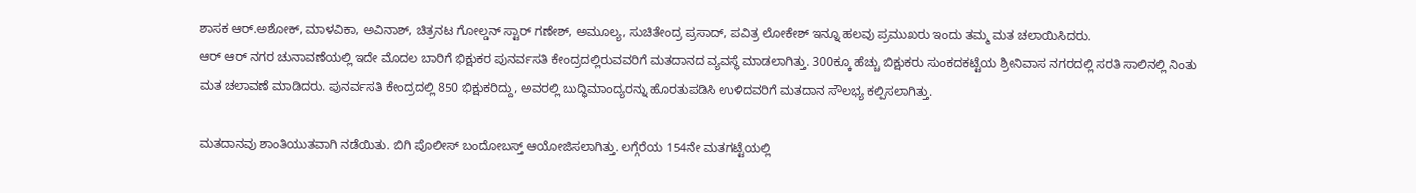ಶಾಸಕ ಆರ್.ಅಶೋಕ್, ಮಾಳವಿಕಾ, ಅವಿನಾಶ್, ಚಿತ್ರನಟ ಗೋಲ್ಡನ್ ಸ್ಟಾರ್ ಗಣೇಶ್, ಅಮೂಲ್ಯ, ಸುಚಿತೇಂದ್ರ ಪ್ರಸಾದ್, ಪವಿತ್ರ ಲೋಕೇಶ್ ಇನ್ನೂ ಹಲವು ಪ್ರಮುಖರು ಇಂದು ತಮ್ಮ ಮತ ಚಲಾಯಿಸಿದರು.
ಆರ್ ಆರ್ ನಗರ ಚುನಾವಣೆಯಲ್ಲಿ ಇದೇ ಮೊದಲ ಬಾರಿಗೆ ಭಿಕ್ಷುಕರ ಪುನರ್ವಸತಿ ಕೇಂದ್ರದಲ್ಲಿರುವವರಿಗೆ ಮತದಾನದ ವ್ಯವಸ್ಥೆ ಮಾಡಲಾಗಿತ್ತು. 300ಕ್ಕೂ ಹೆಚ್ಚು ಬಿಕ್ಷುಕರು ಸುಂಕದಕಟ್ಟೆಯ ಶ್ರೀನಿವಾಸ ನಗರದಲ್ಲಿ ಸರತಿ ಸಾಲಿನಲ್ಲಿ ನಿಂತು ಮತ ಚಲಾವಣೆ ಮಾಡಿದರು. ಪುನರ್ವಸತಿ ಕೇಂದ್ರದಲ್ಲಿ 850 ಭಿಕ್ಷುಕರಿದ್ದು, ಅವರಲ್ಲಿ ಬುದ್ಧಿಮಾಂದ್ಯರನ್ನು ಹೊರತುಪಡಿಸಿ ಉಳಿದವರಿಗೆ ಮತದಾನ ಸೌಲಭ್ಯ ಕಲ್ಪಿಸಲಾಗಿತ್ತು.

ಮತದಾನವು ಶಾಂತಿಯುತವಾಗಿ ನಡೆಯಿತು. ಬಿಗಿ ಪೊಲೀಸ್ ಬಂದೋಬಸ್ತ್ ಆಯೋಜಿಸಲಾಗಿತ್ತು. ಲಗ್ಗೆರೆಯ 154ನೇ ಮತಗಟ್ಟೆಯಲ್ಲಿ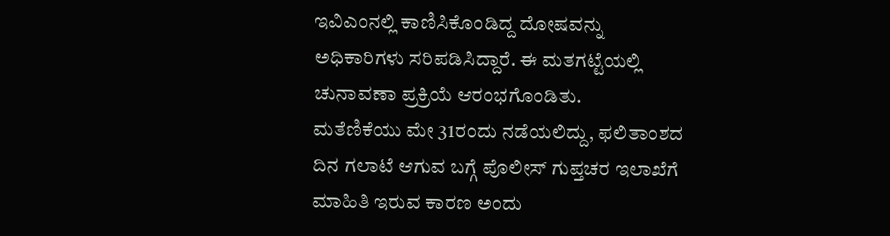ಇವಿಎಂನಲ್ಲಿ ಕಾಣಿಸಿಕೊಂಡಿದ್ದ ದೋಷವನ್ನು ಅಧಿಕಾರಿಗಳು ಸರಿಪಡಿಸಿದ್ದಾರೆ. ಈ ಮತಗಟ್ಟೆಯಲ್ಲಿ ಚುನಾವಣಾ ಪ್ರಕ್ರಿಯೆ ಆರಂಭಗೊಂಡಿತು.
ಮತೆಣಿಕೆಯು ಮೇ 31ರಂದು ನಡೆಯಲಿದ್ದು, ಫಲಿತಾಂಶದ ದಿನ ಗಲಾಟೆ ಆಗುವ ಬಗ್ಗೆ ಪೊಲೀಸ್ ಗುಪ್ತಚರ ಇಲಾಖೆಗೆ ಮಾಹಿತಿ ಇರುವ ಕಾರಣ ಅಂದು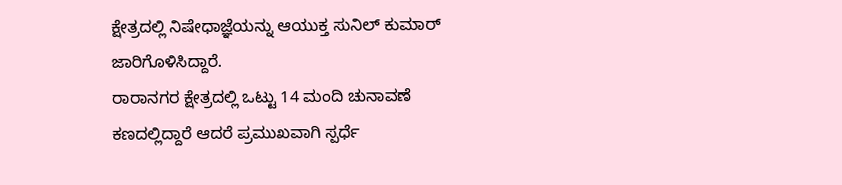ಕ್ಷೇತ್ರದಲ್ಲಿ ನಿಷೇಧಾಜ್ಞೆಯನ್ನು ಆಯುಕ್ತ ಸುನಿಲ್ ಕುಮಾರ್ ಜಾರಿಗೊಳಿಸಿದ್ದಾರೆ.
ರಾರಾನಗರ ಕ್ಷೇತ್ರದಲ್ಲಿ ಒಟ್ಟು 14 ಮಂದಿ ಚುನಾವಣೆ ಕಣದಲ್ಲಿದ್ದಾರೆ ಆದರೆ ಪ್ರಮುಖವಾಗಿ ಸ್ಪರ್ಧೆ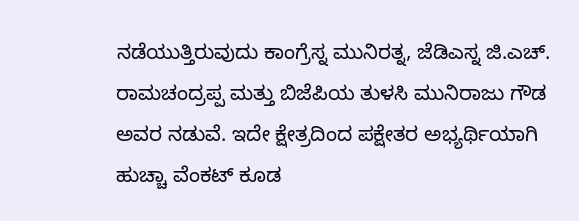ನಡೆಯುತ್ತಿರುವುದು ಕಾಂಗ್ರೆಸ್ನ ಮುನಿರತ್ನ, ಜೆಡಿಎಸ್ನ ಜಿ.ಎಚ್. ರಾಮಚಂದ್ರಪ್ಪ ಮತ್ತು ಬಿಜೆಪಿಯ ತುಳಸಿ ಮುನಿರಾಜು ಗೌಡ ಅವರ ನಡುವೆ. ಇದೇ ಕ್ಷೇತ್ರದಿಂದ ಪಕ್ಷೇತರ ಅಭ್ಯರ್ಥಿಯಾಗಿ ಹುಚ್ಚಾ ವೆಂಕಟ್ ಕೂಡ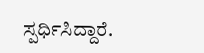ಸ್ಪರ್ಧಿಸಿದ್ದಾರೆ.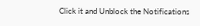Click it and Unblock the Notifications